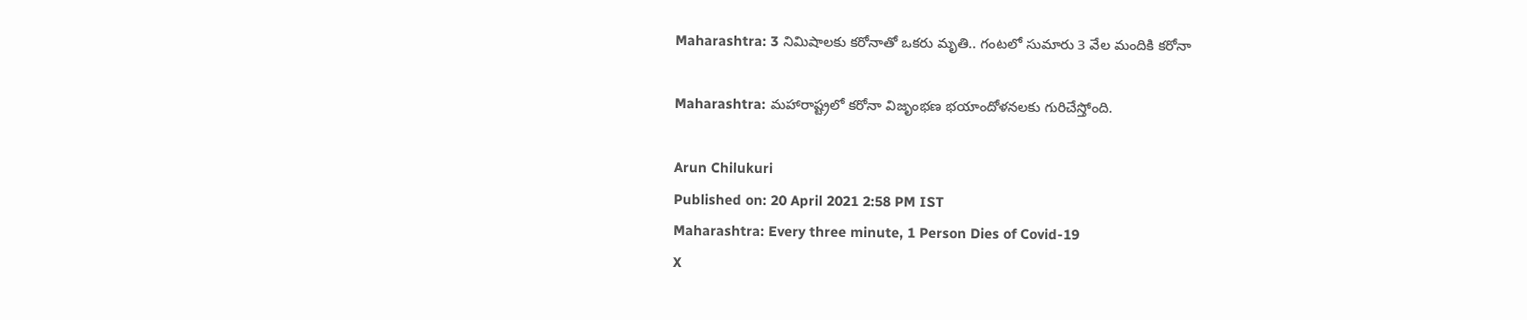Maharashtra: 3 నిమిషాలకు కరోనాతో ఒకరు మృతి.. గంటలో సుమారు 3 వేల మందికి కరోనా

Maharashtra: మహారాష్ట్రలో కరోనా విజృంభణ భయాందోళనలకు గురిచేస్తోంది.

Arun Chilukuri
Published on: 20 April 2021 2:58 PM IST
Maharashtra: Every three minute, 1 Person Dies of Covid-19
X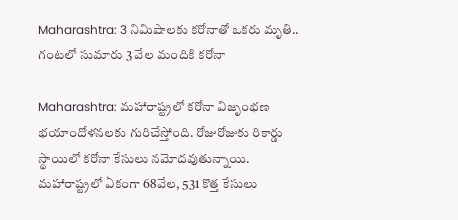Maharashtra: 3 నిమిషాలకు కరోనాతో ఒకరు మృతి.. గంటలో సుమారు 3 వేల మందికి కరోనా

Maharashtra: మహారాష్ట్రలో కరోనా విజృంభణ భయాందోళనలకు గురిచేస్తోంది. రోజురోజుకు రికార్డు స్థాయిలో కరోనా కేసులు నమోదవుతున్నాయి. మహారాష్ట్రలో ఏకంగా 68వేల, 531 కొత్త కేసులు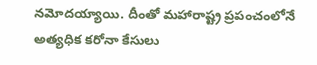నమోదయ్యాయి. దీంతో మహారాష్ట్ర ప్రపంచంలోనే అత్యధిక కరోనా కేసులు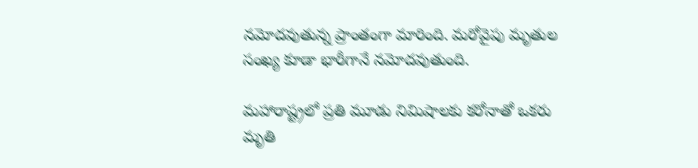నమోదవుతున్న ప్రాంతంగా మారింది. మరోవైపు మృతుల సంఖ్య కూడా భారీగానే నమోదవుతుంది.

మహారాష్ట్రలో ప్రతి మూడు నిమిషాలకు కరోనాతో ఒకరు మృతి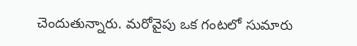చెందుతున్నారు. మరోవైపు ఒక గంటలో సుమారు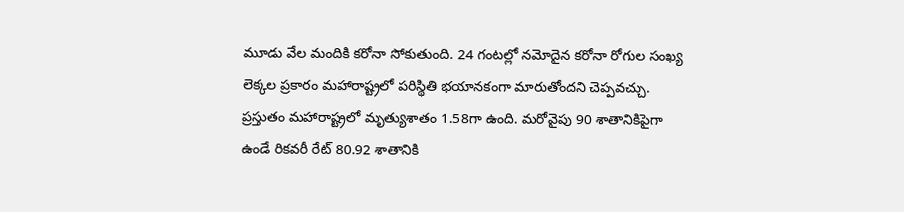మూడు వేల మందికి కరోనా సోకుతుంది. 24 గంటల్లో నమోదైన కరోనా రోగుల సంఖ్య లెక్కల ప్రకారం మహారాష్ట్రలో పరిస్థితి భయానకంగా మారుతోందని చెప్పవచ్చు. ప్రస్తుతం మహారాష్ట్రలో మృత్యుశాతం 1.58గా ఉంది. మరోవైపు 90 శాతానికిపైగా ఉండే రికవరీ రేట్‌ 80.92 శాతానికి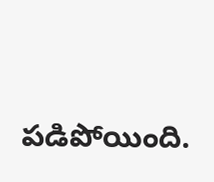పడిపోయింది.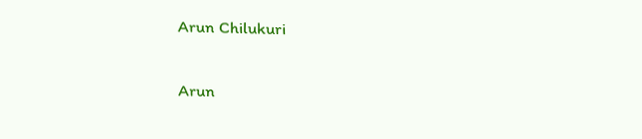Arun Chilukuri

Arun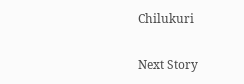Chilukuri

Next Story